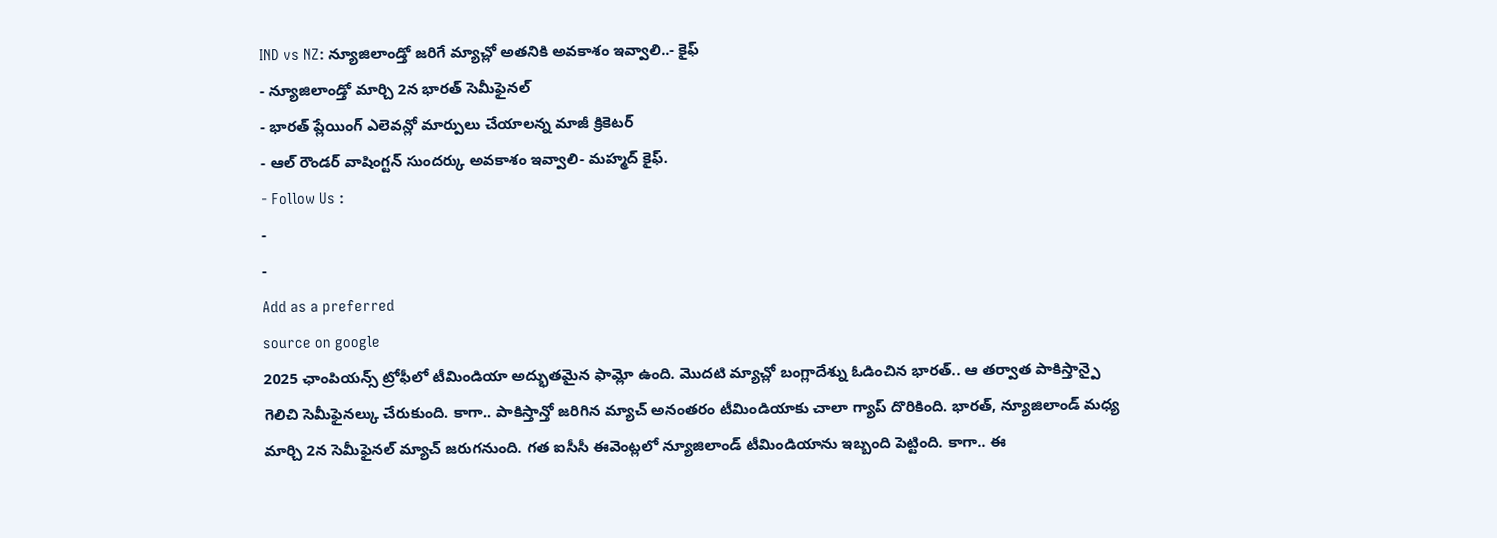IND vs NZ: న్యూజిలాండ్తో జరిగే మ్యాచ్లో అతనికి అవకాశం ఇవ్వాలి..- కైఫ్
- న్యూజిలాండ్తో మార్చి 2న భారత్ సెమీఫైనల్
- భారత్ ప్లేయింగ్ ఎలెవన్లో మార్పులు చేయాలన్న మాజీ క్రికెటర్
- ఆల్ రౌండర్ వాషింగ్టన్ సుందర్కు అవకాశం ఇవ్వాలి- మహ్మద్ కైఫ్.
- Follow Us :
-
-
Add as a preferred
source on google
2025 ఛాంపియన్స్ ట్రోఫీలో టీమిండియా అద్భుతమైన ఫామ్లో ఉంది. మొదటి మ్యాచ్లో బంగ్లాదేశ్ను ఓడించిన భారత్.. ఆ తర్వాత పాకిస్తాన్పై గెలిచి సెమీఫైనల్కు చేరుకుంది. కాగా.. పాకిస్తాన్తో జరిగిన మ్యాచ్ అనంతరం టీమిండియాకు చాలా గ్యాప్ దొరికింది. భారత్, న్యూజిలాండ్ మధ్య మార్చి 2న సెమీఫైనల్ మ్యాచ్ జరుగనుంది. గత ఐసీసీ ఈవెంట్లలో న్యూజిలాండ్ టీమిండియాను ఇబ్బంది పెట్టింది. కాగా.. ఈ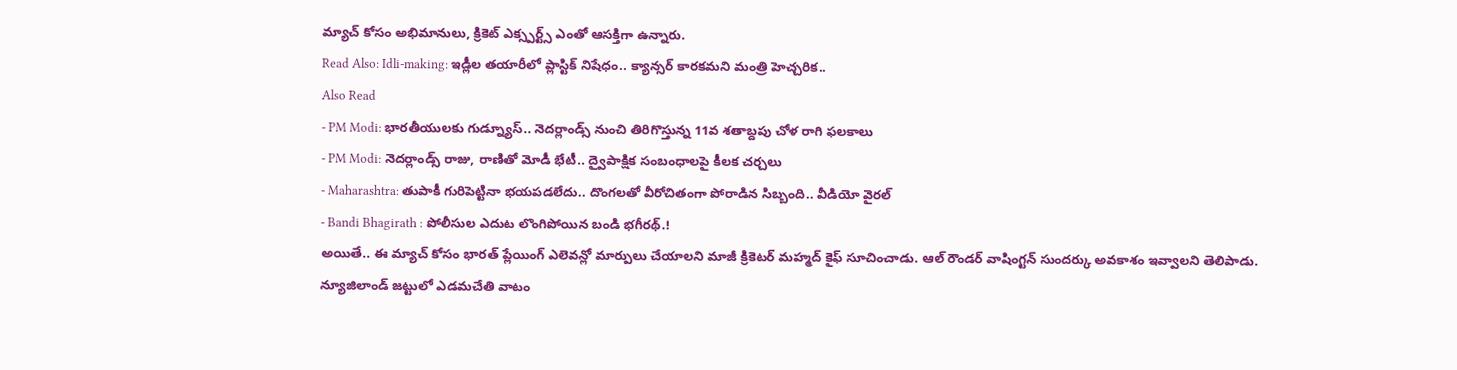మ్యాచ్ కోసం అభిమానులు, క్రికెట్ ఎక్స్పర్ట్స్ ఎంతో ఆసక్తిగా ఉన్నారు.
Read Also: Idli-making: ఇడ్లీల తయారీలో ప్లాస్టిక్ నిషేధం.. క్యాన్సర్ కారకమని మంత్రి హెచ్చరిక..
Also Read
- PM Modi: భారతీయులకు గుడ్న్యూస్.. నెదర్లాండ్స్ నుంచి తిరిగొస్తున్న 11వ శతాబ్దపు చోళ రాగి ఫలకాలు
- PM Modi: నెదర్లాండ్స్ రాజు, రాణితో మోడీ భేటీ.. ద్వైపాక్షిక సంబంధాలపై కీలక చర్చలు
- Maharashtra: తుపాకీ గురిపెట్టినా భయపడలేదు.. దొంగలతో వీరోచితంగా పోరాడిన సిబ్బంది.. వీడియో వైరల్
- Bandi Bhagirath : పోలీసుల ఎదుట లొంగిపోయిన బండి భగీరథ్.!
అయితే.. ఈ మ్యాచ్ కోసం భారత్ ప్లేయింగ్ ఎలెవన్లో మార్పులు చేయాలని మాజీ క్రికెటర్ మహ్మద్ కైఫ్ సూచించాడు. ఆల్ రౌండర్ వాషింగ్టన్ సుందర్కు అవకాశం ఇవ్వాలని తెలిపాడు. న్యూజిలాండ్ జట్టులో ఎడమచేతి వాటం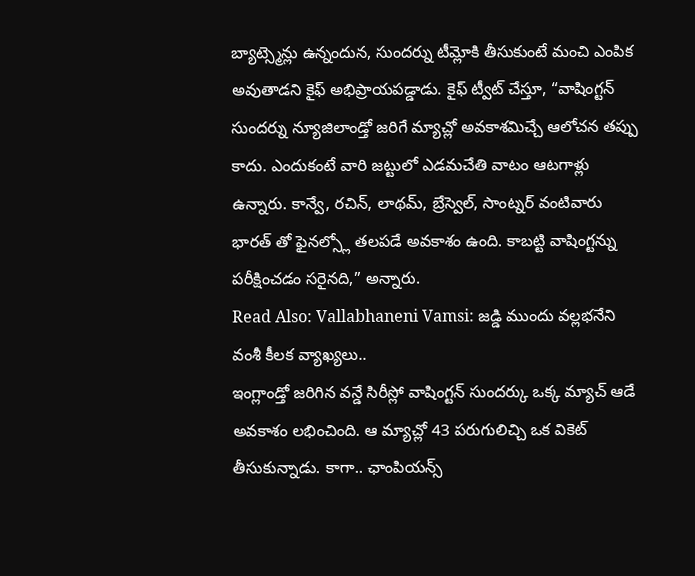బ్యాట్స్మెన్లు ఉన్నందున, సుందర్ను టీమ్లోకి తీసుకుంటే మంచి ఎంపిక అవుతాడని కైఫ్ అభిప్రాయపడ్డాడు. కైఫ్ ట్వీట్ చేస్తూ, “వాషింగ్టన్ సుందర్ను న్యూజిలాండ్తో జరిగే మ్యాచ్లో అవకాశమిచ్చే ఆలోచన తప్పు కాదు. ఎందుకంటే వారి జట్టులో ఎడమచేతి వాటం ఆటగాళ్లు ఉన్నారు. కాన్వే, రచిన్, లాథమ్, బ్రేస్వెల్, సాంట్నర్ వంటివారు భారత్ తో ఫైనల్స్లో తలపడే అవకాశం ఉంది. కాబట్టి వాషింగ్టన్ను పరీక్షించడం సరైనది,” అన్నారు.
Read Also: Vallabhaneni Vamsi: జడ్డి ముందు వల్లభనేని వంశీ కీలక వ్యాఖ్యలు..
ఇంగ్లాండ్తో జరిగిన వన్డే సిరీస్లో వాషింగ్టన్ సుందర్కు ఒక్క మ్యాచ్ ఆడే అవకాశం లభించింది. ఆ మ్యాచ్లో 43 పరుగులిచ్చి ఒక వికెట్ తీసుకున్నాడు. కాగా.. ఛాంపియన్స్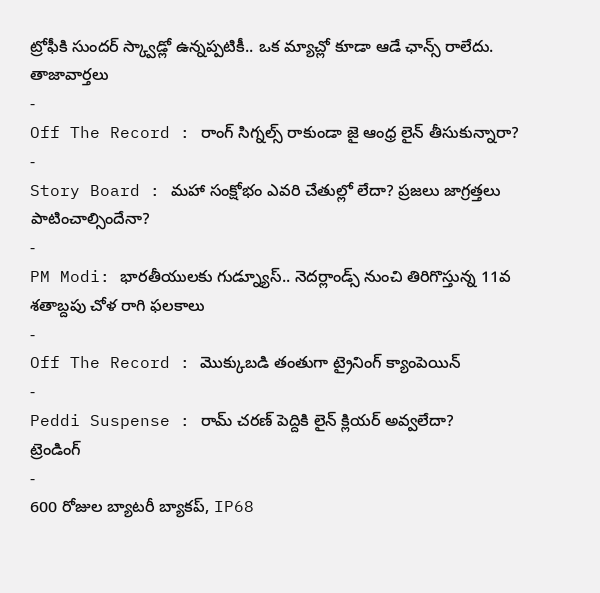ట్రోఫీకి సుందర్ స్క్వాడ్లో ఉన్నప్పటికీ.. ఒక మ్యాచ్లో కూడా ఆడే ఛాన్స్ రాలేదు.
తాజావార్తలు
-
Off The Record : రాంగ్ సిగ్నల్స్ రాకుండా జై ఆంధ్ర లైన్ తీసుకున్నారా?
-
Story Board : మహా సంక్షోభం ఎవరి చేతుల్లో లేదా? ప్రజలు జాగ్రత్తలు పాటించాల్సిందేనా?
-
PM Modi: భారతీయులకు గుడ్న్యూస్.. నెదర్లాండ్స్ నుంచి తిరిగొస్తున్న 11వ శతాబ్దపు చోళ రాగి ఫలకాలు
-
Off The Record : మొక్కుబడి తంతుగా ట్రైనింగ్ క్యాంపెయిన్
-
Peddi Suspense : రామ్ చరణ్ పెద్దికి లైన్ క్లియర్ అవ్వలేదా?
ట్రెండింగ్
-
600 రోజుల బ్యాటరీ బ్యాకప్, IP68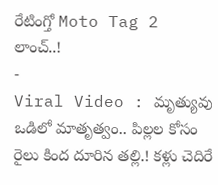రేటింగ్తో Moto Tag 2 లాంచ్..!
-
Viral Video : మృత్యువు ఒడిలో మాతృత్వం.. పిల్లల కోసం రైలు కింద దూరిన తల్లి.! కళ్లు చెదిరే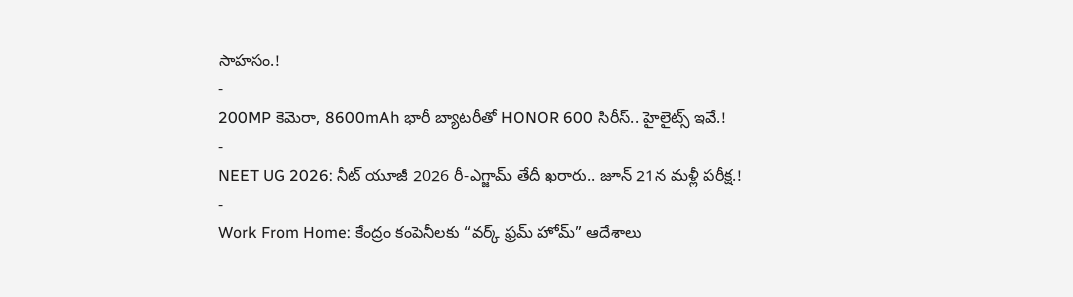సాహసం.!
-
200MP కెమెరా, 8600mAh భారీ బ్యాటరీతో HONOR 600 సిరీస్.. హైలైట్స్ ఇవే.!
-
NEET UG 2026: నీట్ యూజీ 2026 రీ-ఎగ్జామ్ తేదీ ఖరారు.. జూన్ 21న మళ్లీ పరీక్ష.!
-
Work From Home: కేంద్రం కంపెనీలకు “వర్క్ ఫ్రమ్ హోమ్” ఆదేశాలు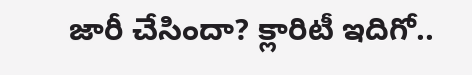జారీ చేసిందా? క్లారిటీ ఇదిగో..